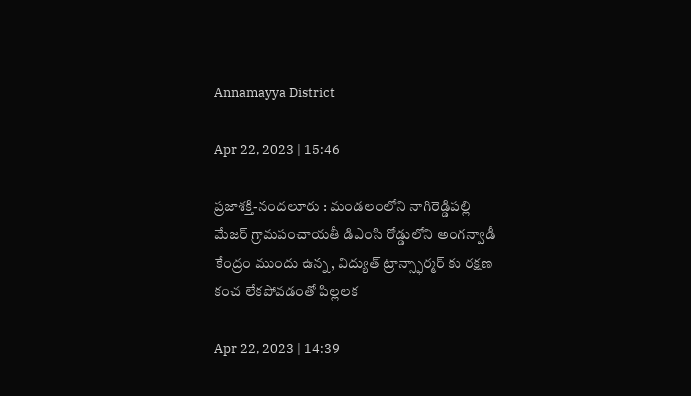Annamayya District

Apr 22, 2023 | 15:46

ప్రజాశక్తి-నందలూరు : మండలంలోని నాగిరెడ్డిపల్లి మేజర్ గ్రామపంచాయతీ డిఎంసి రోడ్డులోని అంగన్వాడీ కేంద్రం ముందు ఉన్న, విద్యుత్ ట్రాన్స్ఫార్మర్ కు రక్షణ కంచ లేకపోవడంతో పిల్లలక

Apr 22, 2023 | 14:39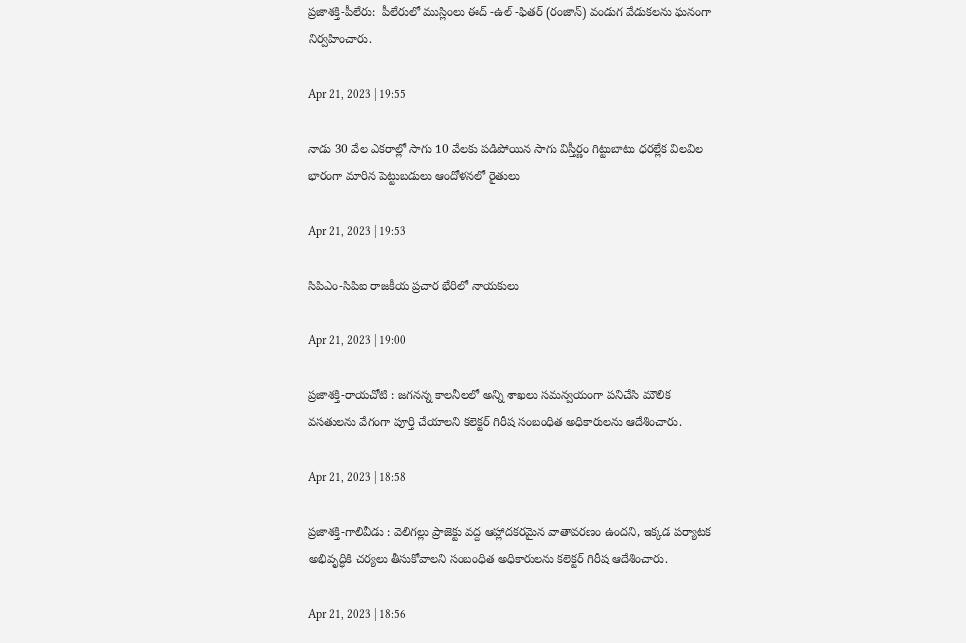ప్రజాశక్తి-పీలేరు:  పీలేరులో ముస్లింలు ఈద్ -ఉల్ -ఫితర్ (రంజాన్) వండుగ వేడుకలను ఘనంగా నిర్వహించారు.

Apr 21, 2023 | 19:55

నాడు 30 వేల ఎకరాల్లో సాగు 10 వేలకు పడిపోయిన సాగు విస్తీర్ణం గిట్టుబాటు ధరల్లేక విలవిల భారంగా మారిన పెట్టుబడులు ఆందోళనలో రైతులు

Apr 21, 2023 | 19:53

సిపిఎం-సిపిఐ రాజకీయ ప్రచార భేరిలో నాయకులు

Apr 21, 2023 | 19:00

ప్రజాశక్తి-రాయచోటి : జగనన్న కాలనీలలో అన్ని శాఖలు సమన్వయంగా పనిచేసి మౌలిక వసతులను వేగంగా పూర్తి చేయాలని కలెక్టర్‌ గిరీష సంబంధిత అధికారులను ఆదేశించారు.

Apr 21, 2023 | 18:58

ప్రజాశక్తి-గాలివీడు : వెలిగల్లు ప్రాజెక్టు వద్ద ఆహ్లాదకరమైన వాతావరణం ఉందని, ఇక్కడ పర్యాటక అభివృద్ధికి చర్యలు తీసుకోవాలని సంబంధిత అధికారులను కలెక్టర్‌ గిరీష ఆదేశించారు.

Apr 21, 2023 | 18:56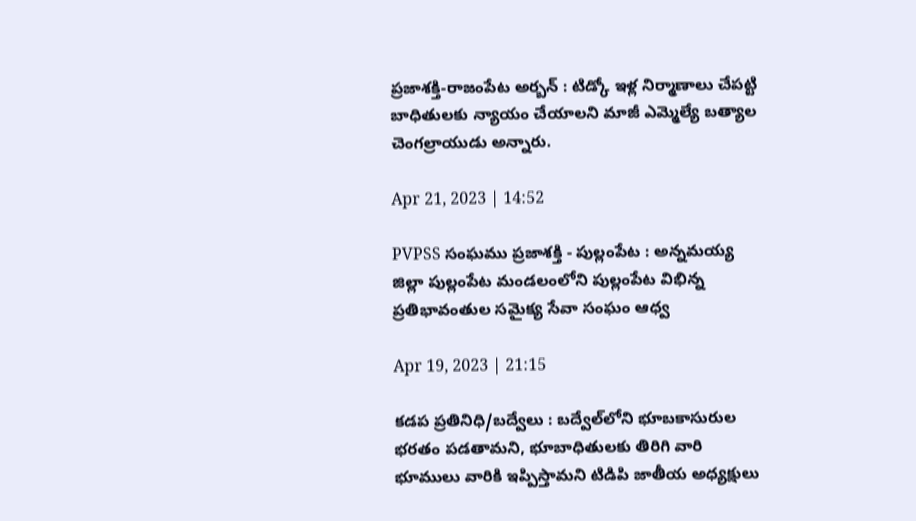ప్రజాశక్తి-రాజంపేట అర్బన్‌ : టిడ్కో ఇళ్ల నిర్మాణాలు చేపట్టి బాధితులకు న్యాయం చేయాలని మాజీ ఎమ్మెల్యే బత్యాల చెంగల్రాయుడు అన్నారు.

Apr 21, 2023 | 14:52

PVPSS సంఘము ప్రజాశక్తి - పుల్లంపేట : అన్నమయ్య జిల్లా పుల్లంపేట మండలంలోని పుల్లంపేట విభిన్న ప్రతిభావంతుల సమైక్య సేవా సంఘం ఆధ్వ

Apr 19, 2023 | 21:15

కడప ప్రతినిధి/బద్వేలు : బద్వేల్‌లోని భూబకాసురుల భరతం పడతామని, భూబాధితులకు తిరిగి వారి భూములు వారికి ఇప్పిస్తామని టిడిపి జాతీయ అధ్యక్షులు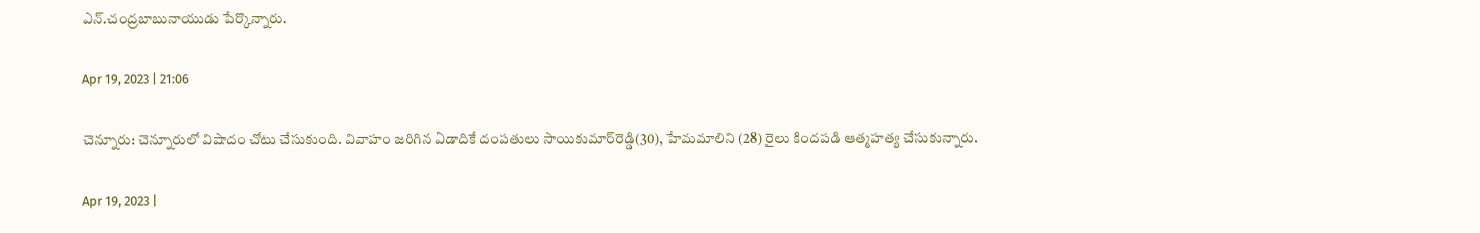ఎన్‌.చంద్రబాబునాయుడు పేర్కొన్నారు.

Apr 19, 2023 | 21:06

చెన్నూరు: చెన్నూరులో విషాదం చోటు చేసుకుంది. వివాహం జరిగిన ఏడాదికే దంపతులు సాయికుమార్‌రెడ్డి(30), హేమమాలిని (28) రైలు కిందపడి ఆత్మహత్య చేసుకున్నారు.

Apr 19, 2023 |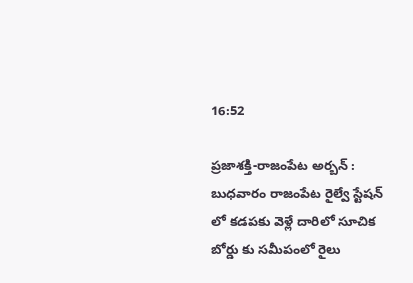16:52

ప్రజాశక్తి-రాజంపేట అర్బన్ : బుధవారం రాజంపేట రైల్వే స్టేషన్ లో కడపకు వెళ్లే దారిలో సూచిక బోర్డు కు సమీపంలో రైలు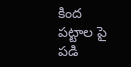కింద పట్టాల పై పడి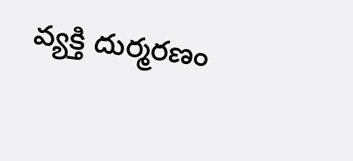వ్యక్తి దుర్మరణం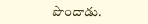పొందాడు.